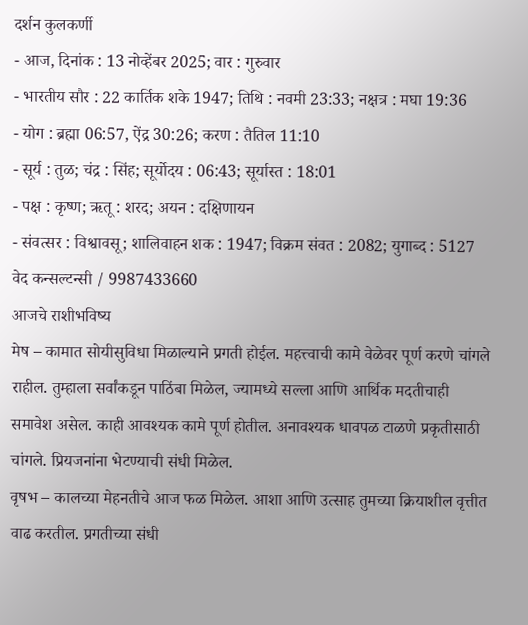दर्शन कुलकर्णी
- आज, दिनांक : 13 नोव्हेंबर 2025; वार : गुरुवार
- भारतीय सौर : 22 कार्तिक शके 1947; तिथि : नवमी 23:33; नक्षत्र : मघा 19:36
- योग : ब्रह्मा 06:57, ऐंद्र 30:26; करण : तैतिल 11:10
- सूर्य : तुळ; चंद्र : सिंह; सूर्योदय : 06:43; सूर्यास्त : 18:01
- पक्ष : कृष्ण; ऋतू : शरद; अयन : दक्षिणायन
- संवत्सर : विश्वावसू; शालिवाहन शक : 1947; विक्रम संवत : 2082; युगाब्द : 5127
वेद कन्सल्टन्सी / 9987433660
आजचे राशीभविष्य
मेष – कामात सोयीसुविधा मिळाल्याने प्रगती होईल. महत्त्वाची कामे वेळेवर पूर्ण करणे चांगले राहील. तुम्हाला सर्वांकडून पाठिंबा मिळेल, ज्यामध्ये सल्ला आणि आर्थिक मदतीचाही समावेश असेल. काही आवश्यक कामे पूर्ण होतील. अनावश्यक धावपळ टाळणे प्रकृतीसाठी चांगले. प्रियजनांना भेटण्याची संधी मिळेल.
वृषभ – कालच्या मेहनतीचे आज फळ मिळेल. आशा आणि उत्साह तुमच्या क्रियाशील वृत्तीत वाढ करतील. प्रगतीच्या संधी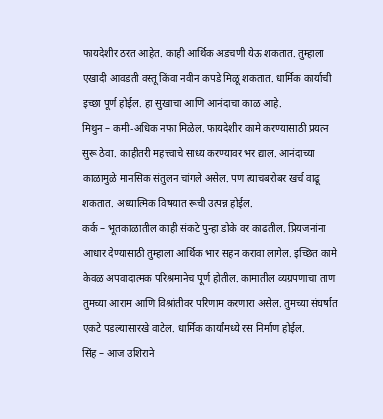फायदेशीर ठरत आहेत. काही आर्थिक अडचणी येऊ शकतात. तुम्हाला एखादी आवडती वस्तू किंवा नवीन कपडे मिळू शकतात. धार्मिक कार्याची इच्छा पूर्ण होईल. हा सुखाचा आणि आनंदाचा काळ आहे.
मिथुन – कमी-अधिक नफा मिळेल. फायदेशीर कामे करण्यासाठी प्रयत्न सुरू ठेवा. काहीतरी महत्त्वाचे साध्य करण्यावर भर द्याल. आनंदाच्या काळामुळे मानसिक संतुलन चांगले असेल. पण त्याचबरोबर खर्च वाढू शकतात. अध्यात्मिक विषयात रूची उत्पन्न होईल.
कर्क – भूतकाळातील काही संकटे पुन्हा डोके वर काढतील. प्रियजनांना आधार देण्यासाठी तुम्हाला आर्थिक भार सहन करावा लागेल. इच्छित कामे केवळ अपवादात्मक परिश्रमानेच पूर्ण होतील. कामातील व्यग्रपणाचा ताण तुमच्या आराम आणि विश्रांतीवर परिणाम करणारा असेल. तुमच्या संघर्षात एकटे पडल्यासारखे वाटेल. धार्मिक कार्यांमध्ये रस निर्माण होईल.
सिंह – आज उशिराने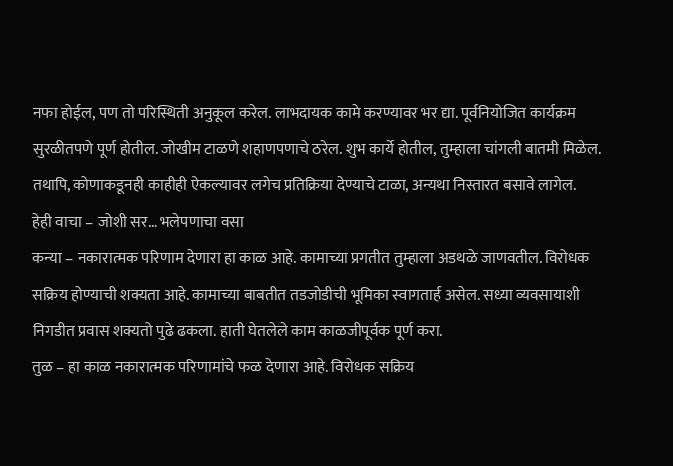नफा होईल, पण तो परिस्थिती अनुकूल करेल. लाभदायक कामे करण्यावर भर द्या. पूर्वनियोजित कार्यक्रम सुरळीतपणे पूर्ण होतील. जोखीम टाळणे शहाणपणाचे ठरेल. शुभ कार्ये होतील, तुम्हाला चांगली बातमी मिळेल. तथापि, कोणाकडूनही काहीही ऐकल्यावर लगेच प्रतिक्रिया देण्याचे टाळा, अन्यथा निस्तारत बसावे लागेल.
हेही वाचा – जोशी सर… भलेपणाचा वसा
कन्या – नकारात्मक परिणाम देणारा हा काळ आहे. कामाच्या प्रगतीत तुम्हाला अडथळे जाणवतील. विरोधक सक्रिय होण्याची शक्यता आहे. कामाच्या बाबतीत तडजोडीची भूमिका स्वागतार्ह असेल. सध्या व्यवसायाशी निगडीत प्रवास शक्यतो पुढे ढकला. हाती घेतलेले काम काळजीपूर्वक पूर्ण करा.
तुळ – हा काळ नकारात्मक परिणामांचे फळ देणारा आहे. विरोधक सक्रिय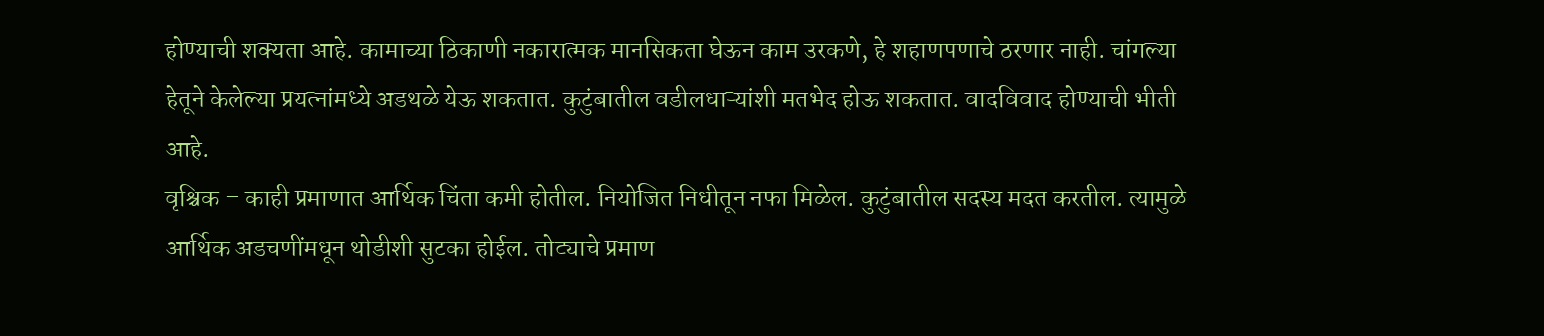होण्याची शक्यता आहे. कामाच्या ठिकाणी नकारात्मक मानसिकता घेऊन काम उरकणे, हे शहाणपणाचे ठरणार नाही. चांगल्या हेतूने केलेल्या प्रयत्नांमध्ये अडथळे येऊ शकतात. कुटुंबातील वडीलधाऱ्यांशी मतभेद होऊ शकतात. वादविवाद होण्याची भीती आहे.
वृश्चिक – काही प्रमाणात आर्थिक चिंता कमी होतील. नियोजित निधीतून नफा मिळेल. कुटुंबातील सदस्य मदत करतील. त्यामुळे आर्थिक अडचणींमधून थोडीशी सुटका होईल. तोट्याचे प्रमाण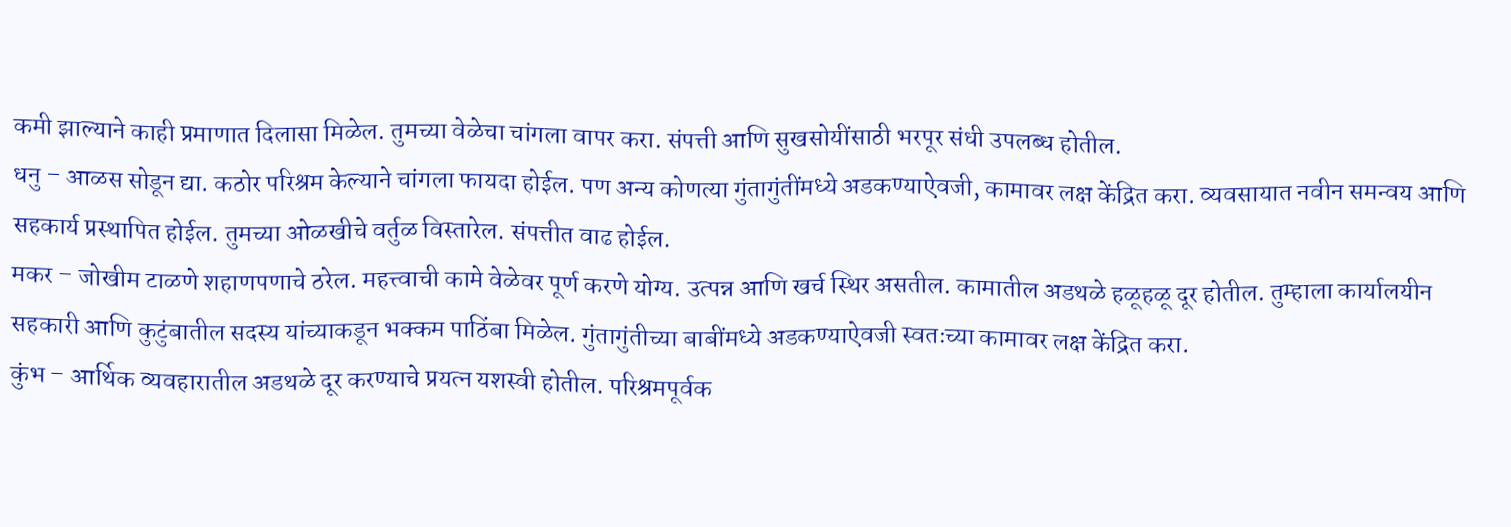कमी झाल्याने काही प्रमाणात दिलासा मिळेल. तुमच्या वेळेचा चांगला वापर करा. संपत्ती आणि सुखसोयींसाठी भरपूर संधी उपलब्ध होतील.
धनु – आळस सोडून द्या. कठोर परिश्रम केल्याने चांगला फायदा होईल. पण अन्य कोणत्या गुंतागुंतींमध्ये अडकण्याऐवजी, कामावर लक्ष केंद्रित करा. व्यवसायात नवीन समन्वय आणि सहकार्य प्रस्थापित होईल. तुमच्या ओळखीचे वर्तुळ विस्तारेल. संपत्तीत वाढ होईल.
मकर – जोखीम टाळणे शहाणपणाचे ठरेल. महत्त्वाची कामे वेळेवर पूर्ण करणे योग्य. उत्पन्न आणि खर्च स्थिर असतील. कामातील अडथळे हळूहळू दूर होतील. तुम्हाला कार्यालयीन सहकारी आणि कुटुंबातील सदस्य यांच्याकडून भक्कम पाठिंबा मिळेल. गुंतागुंतीच्या बाबींमध्ये अडकण्याऐवजी स्वतःच्या कामावर लक्ष केंद्रित करा.
कुंभ – आर्थिक व्यवहारातील अडथळे दूर करण्याचे प्रयत्न यशस्वी होतील. परिश्रमपूर्वक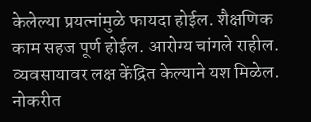केलेल्या प्रयत्नांमुळे फायदा होईल. शैक्षणिक काम सहज पूर्ण होईल. आरोग्य चांगले राहील. व्यवसायावर लक्ष केंद्रित केल्याने यश मिळेल. नोकरीत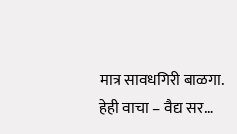मात्र सावधगिरी बाळगा.
हेही वाचा – वैद्य सर…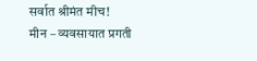सर्वात श्रीमंत मीच!
मीन – व्यवसायात प्रगती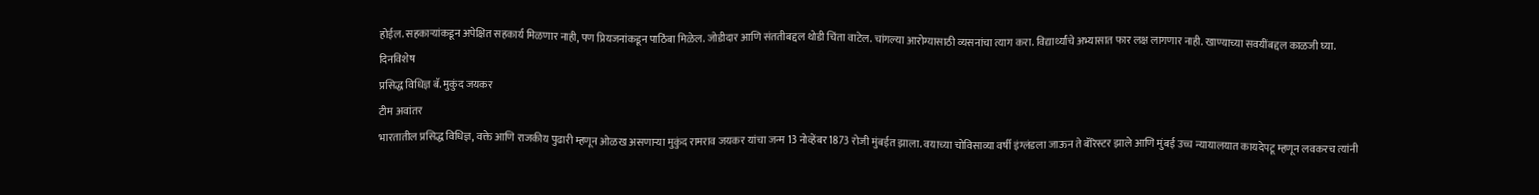होईल. सहकाऱ्यांकडून अपेक्षित सहकार्य मिळणार नाही, पण प्रियजनांकडून पाठिंबा मिळेल. जोडीदार आणि संततीबद्दल थोडी चिंता वाटेल. चांगल्या आरोग्यासाठी व्यसनांचा त्याग करा. विद्यार्थ्यांचे अभ्यासात फार लक्ष लागणार नाही. खाण्याच्या सवयींबद्दल काळजी घ्या.
दिनविशेष
प्रसिद्ध विधिज्ञ बॅ. मुकुंद जयकर
टीम अवांतर
भारतातील प्रसिद्ध विधिज्ञ, वक्ते आणि राजकीय पुढारी म्हणून ओळख असणाऱ्या मुकुंद रामराव जयकर यांचा जन्म 13 नोव्हेंबर 1873 रोजी मुंबईत झाला. वयाच्या चोविसाव्या वर्षी इंग्लंडला जाऊन ते बॅरिस्टर झाले आणि मुंबई उच्च न्यायालयात कायदेपटू म्हणून लवकरच त्यांनी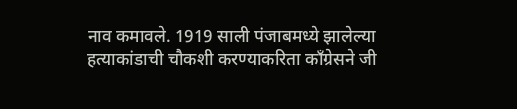नाव कमावले. 1919 साली पंजाबमध्ये झालेल्या हत्याकांडाची चौकशी करण्याकरिता काँग्रेसने जी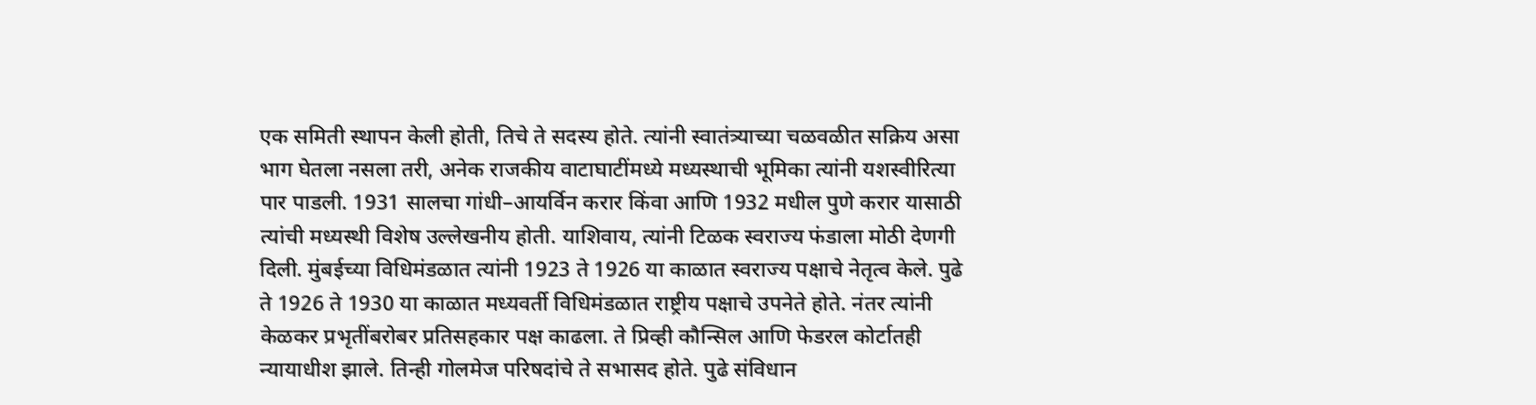एक समिती स्थापन केली होती, तिचे ते सदस्य होते. त्यांनी स्वातंत्र्याच्या चळवळीत सक्रिय असा भाग घेतला नसला तरी, अनेक राजकीय वाटाघाटींमध्ये मध्यस्थाची भूमिका त्यांनी यशस्वीरित्या पार पाडली. 1931 सालचा गांधी–आयर्विन करार किंवा आणि 1932 मधील पुणे करार यासाठी त्यांची मध्यस्थी विशेष उल्लेखनीय होती. याशिवाय, त्यांनी टिळक स्वराज्य फंडाला मोठी देणगी दिली. मुंबईच्या विधिमंडळात त्यांनी 1923 ते 1926 या काळात स्वराज्य पक्षाचे नेतृत्व केले. पुढे ते 1926 ते 1930 या काळात मध्यवर्ती विधिमंडळात राष्ट्रीय पक्षाचे उपनेते होते. नंतर त्यांनी केळकर प्रभृतींबरोबर प्रतिसहकार पक्ष काढला. ते प्रिव्ही कौन्सिल आणि फेडरल कोर्टातही न्यायाधीश झाले. तिन्ही गोलमेज परिषदांचे ते सभासद होते. पुढे संविधान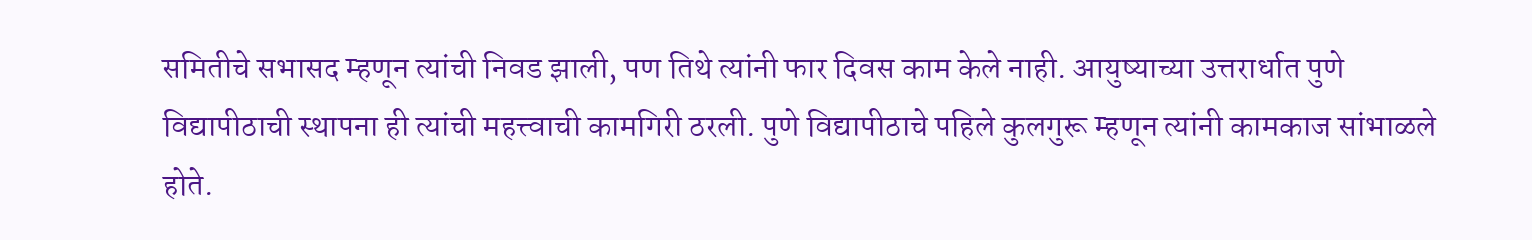समितीचे सभासद म्हणून त्यांची निवड झाली, पण तिथे त्यांनी फार दिवस काम केले नाही. आयुष्याच्या उत्तरार्धात पुणे विद्यापीठाची स्थापना ही त्यांची महत्त्वाची कामगिरी ठरली. पुणे विद्यापीठाचे पहिले कुलगुरू म्हणून त्यांनी कामकाज सांभाळले होते.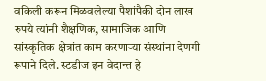वकिली करून मिळवलेल्या पैशांपैकी दोन लाख रुपये त्यांनी शैक्षणिक, सामाजिक आणि सांस्कृतिक क्षेत्रांत काम करणाऱ्या संस्थांना देणगी रूपाने दिले. स्टडीज इन वेदान्त हे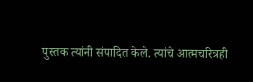पुस्तक त्यांनी संपादित केले. त्यांचे आत्मचरित्रही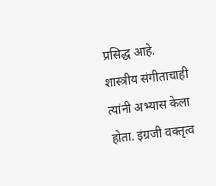प्रसिद्ध आहे. शास्त्रीय संगीताचाही त्यांनी अभ्यास केला होता. इंग्रजी वक्तृत्व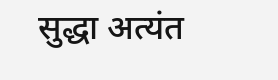सुद्धा अत्यंत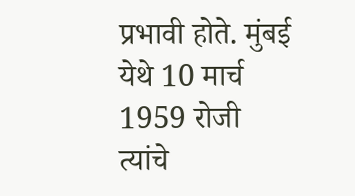प्रभावी होते. मुंबई येथे 10 मार्च 1959 रोजी त्यांचे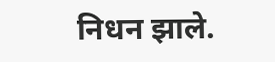निधन झाले.